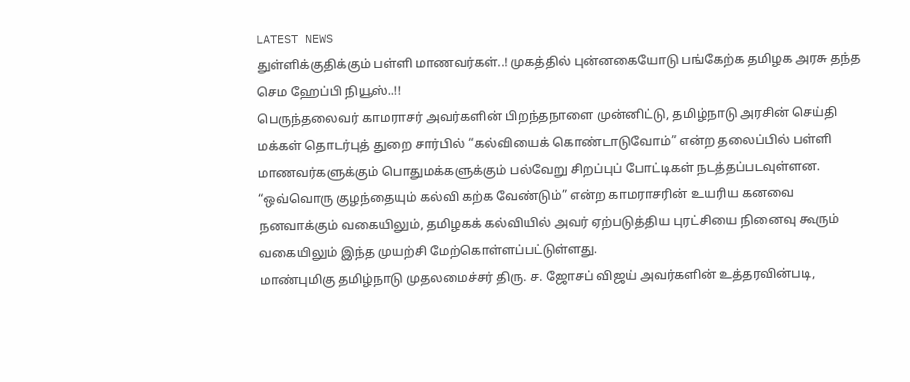LATEST NEWS
துள்ளிக்குதிக்கும் பள்ளி மாணவர்கள்..! முகத்தில் புன்னகையோடு பங்கேற்க தமிழக அரசு தந்த செம ஹேப்பி நியூஸ்..!!
பெருந்தலைவர் காமராசர் அவர்களின் பிறந்தநாளை முன்னிட்டு, தமிழ்நாடு அரசின் செய்தி மக்கள் தொடர்புத் துறை சார்பில் “கல்வியைக் கொண்டாடுவோம்” என்ற தலைப்பில் பள்ளி மாணவர்களுக்கும் பொதுமக்களுக்கும் பல்வேறு சிறப்புப் போட்டிகள் நடத்தப்படவுள்ளன. “ஒவ்வொரு குழந்தையும் கல்வி கற்க வேண்டும்” என்ற காமராசரின் உயரிய கனவை நனவாக்கும் வகையிலும், தமிழகக் கல்வியில் அவர் ஏற்படுத்திய புரட்சியை நினைவு கூரும் வகையிலும் இந்த முயற்சி மேற்கொள்ளப்பட்டுள்ளது.
மாண்புமிகு தமிழ்நாடு முதலமைச்சர் திரு. ச. ஜோசப் விஜய் அவர்களின் உத்தரவின்படி,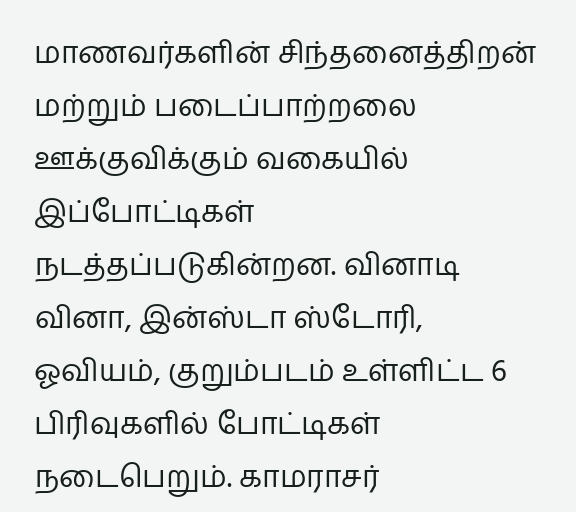மாணவர்களின் சிந்தனைத்திறன் மற்றும் படைப்பாற்றலை ஊக்குவிக்கும் வகையில் இப்போட்டிகள் நடத்தப்படுகின்றன. வினாடி வினா, இன்ஸ்டா ஸ்டோரி, ஓவியம், குறும்படம் உள்ளிட்ட 6 பிரிவுகளில் போட்டிகள் நடைபெறும். காமராசர்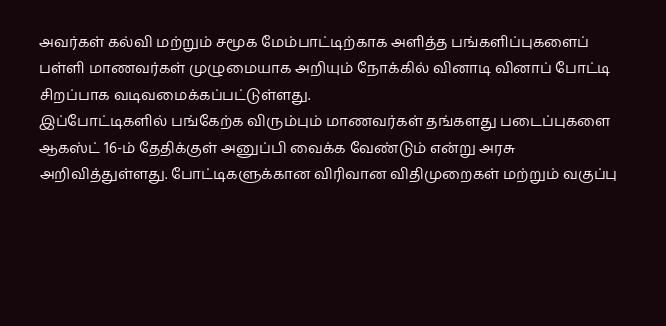அவர்கள் கல்வி மற்றும் சமூக மேம்பாட்டிற்காக அளித்த பங்களிப்புகளைப் பள்ளி மாணவர்கள் முழுமையாக அறியும் நோக்கில் வினாடி வினாப் போட்டி சிறப்பாக வடிவமைக்கப்பட்டுள்ளது.
இப்போட்டிகளில் பங்கேற்க விரும்பும் மாணவர்கள் தங்களது படைப்புகளை ஆகஸ்ட் 16-ம் தேதிக்குள் அனுப்பி வைக்க வேண்டும் என்று அரசு அறிவித்துள்ளது. போட்டிகளுக்கான விரிவான விதிமுறைகள் மற்றும் வகுப்பு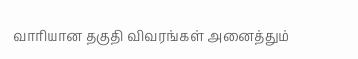வாரியான தகுதி விவரங்கள் அனைத்தும்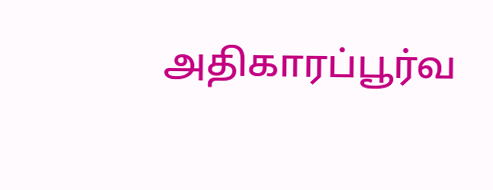அதிகாரப்பூர்வ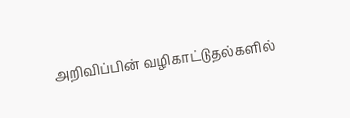அறிவிப்பின் வழிகாட்டுதல்களில்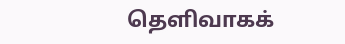தெளிவாகக்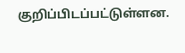குறிப்பிடப்பட்டுள்ளன.